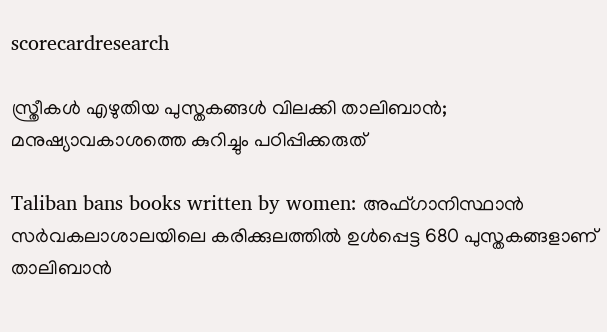scorecardresearch

സ്ത്രീകൾ എഴുതിയ പുസ്തകങ്ങൾ വിലക്കി താലിബാൻ; മനുഷ്യാവകാശത്തെ കുറിച്ചും പഠിപ്പിക്കരുത്

Taliban bans books written by women: അഫ്ഗാനിസ്ഥാൻ സർവകലാശാലയിലെ കരിക്കുലത്തിൽ ഉൾപ്പെട്ട 680 പുസ്തകങ്ങളാണ് താലിബാൻ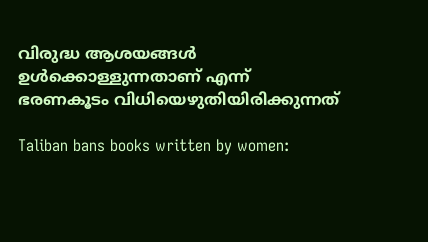വിരുദ്ധ ആശയങ്ങൾ ഉൾക്കൊള്ളുന്നതാണ് എന്ന് ഭരണകൂടം വിധിയെഴുതിയിരിക്കുന്നത്

Taliban bans books written by women: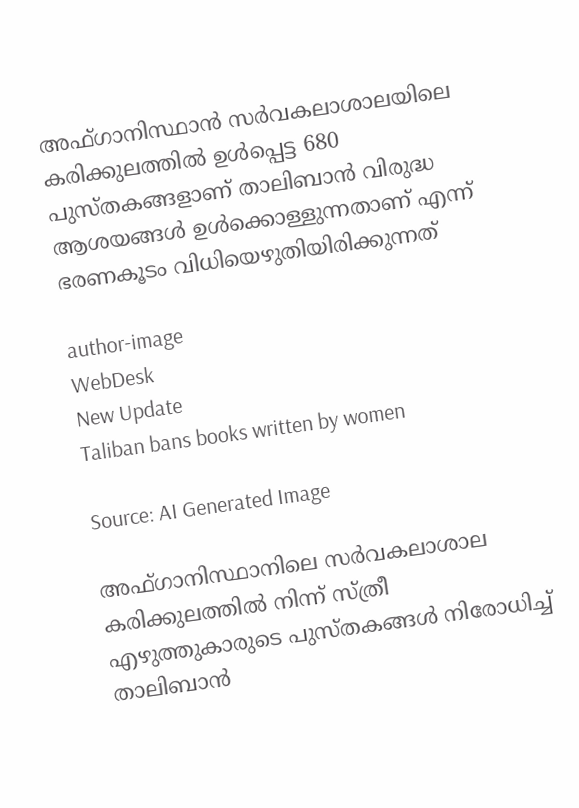അഫ്ഗാനിസ്ഥാൻ സർവകലാശാലയിലെ കരിക്കുലത്തിൽ ഉൾപ്പെട്ട 680 പുസ്തകങ്ങളാണ് താലിബാൻ വിരുദ്ധ ആശയങ്ങൾ ഉൾക്കൊള്ളുന്നതാണ് എന്ന് ഭരണകൂടം വിധിയെഴുതിയിരിക്കുന്നത്

author-image
WebDesk
New Update
Taliban bans books written by women

Source: AI Generated Image

അഫ്ഗാനിസ്ഥാനിലെ സർവകലാശാല കരിക്കുലത്തിൽ നിന്ന് സ്ത്രീ എഴുത്തുകാരുടെ പുസ്തകങ്ങൾ നിരോധിച്ച് താലിബാൻ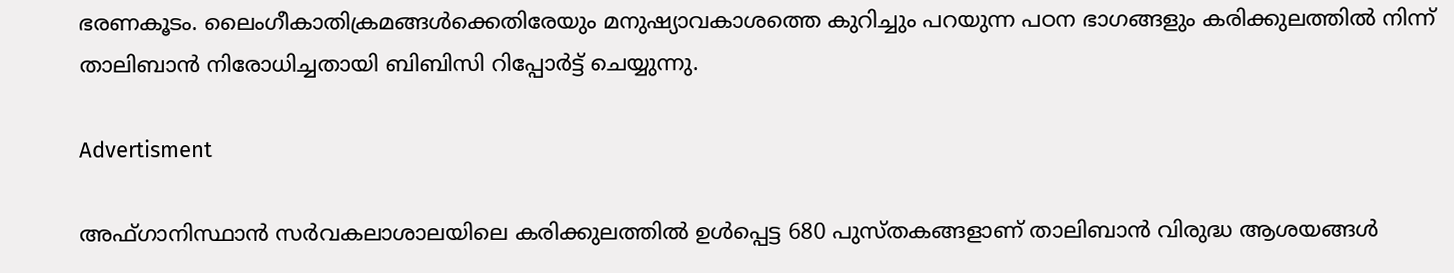ഭരണകൂടം. ലൈംഗീകാതിക്രമങ്ങൾക്കെതിരേയും മനുഷ്യാവകാശത്തെ കുറിച്ചും പറയുന്ന പഠന ഭാഗങ്ങളും കരിക്കുലത്തിൽ നിന്ന് താലിബാൻ നിരോധിച്ചതായി ബിബിസി റിപ്പോർട്ട് ചെയ്യുന്നു.

Advertisment

അഫ്ഗാനിസ്ഥാൻ സർവകലാശാലയിലെ കരിക്കുലത്തിൽ ഉൾപ്പെട്ട 680 പുസ്തകങ്ങളാണ് താലിബാൻ വിരുദ്ധ ആശയങ്ങൾ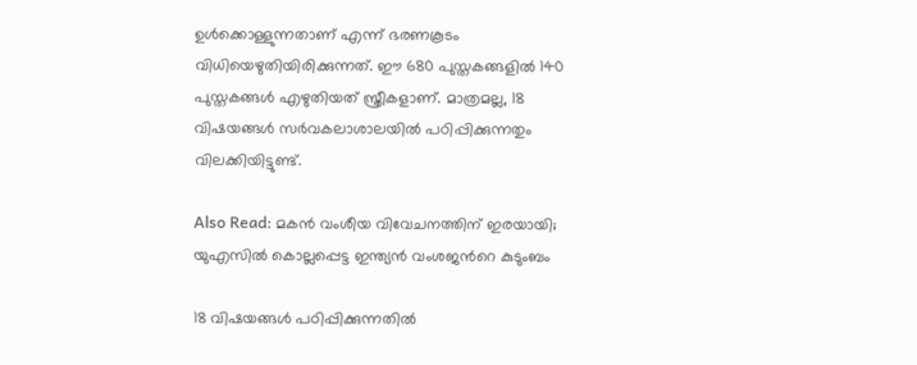ഉൾക്കൊള്ളുന്നതാണ് എന്ന് ഭരണകൂടം വിധിയെഴുതിയിരിക്കുന്നത്. ഈ 680 പുസ്തകങ്ങളിൽ 140 പുസ്തകങ്ങൾ എഴുതിയത് സ്ത്രീകളാണ്. മാത്രമല്ല, 18 വിഷയങ്ങൾ സർവകലാശാലയിൽ പഠിപ്പിക്കുന്നതും വിലക്കിയിട്ടുണ്ട്.

Also Read: മകൻ വംശീയ വിവേചനത്തിന് ഇരയായി; യുഎസിൽ കൊല്ലപ്പെട്ട ഇന്ത്യൻ വംശജൻറെ കുടുംബം

18 വിഷയങ്ങൾ പഠിപ്പിക്കുന്നതിൽ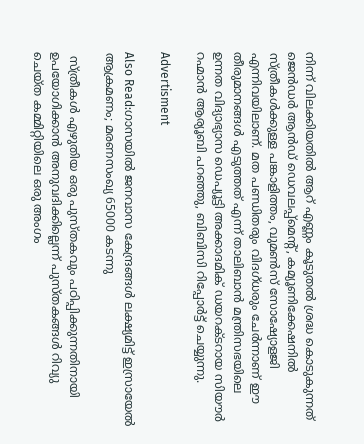നിന്ന് വിലക്കിയതിൽ ആറ് എണ്ണം കൂടുതൽ ശ്രദ്ധ കൊടുകുന്നത് ജെൻഡർ ആൻഡ് ഡെവലപ്പ്മെന്റ്, കമ്യൂണിക്കേഷനിൽ സ്ത്രീകൾക്കുള്ള പങ്കാളിത്തം, വുമൺസ് സോഷ്യോളജി എന്നിവയിലാണ്. മത പണ്ഡിതരും വിദഗ്ധരും ചേർന്നാണ് ഈ തീരുമാനങ്ങൾ എടുത്തത് എന്ന് താലിബാൻ മന്ത്രിസഭയിലെ ഉന്നത വിദ്യാഭ്യാസ ഡെപ്യൂട്ടി അക്കാദമിക് ഡയറക്ടറായ സിയൗർ റഹ്മാൻ ആര്യൂബി പറഞ്ഞു, ബിബിസി റിപ്പോർട്ട് ചെയ്യുന്നു.

Advertisment

Also Read:ഗാസയിൽ ജനവാസ കേന്ദ്രങ്ങൾ ലക്ഷ്യമിട്ട് ഇസ്രായേൽ ആക്രമണം; മരണസംഖ്യ 65000 കടന്നു

 സ്ത്രീകൾ എഴുതിയ ഒരു പുസ്തകവും പഠിപ്പിക്കുന്നതിനായി ഉപയോഗിക്കാൻ അനുവദിക്കില്ലെന്ന് പുസ്തകങ്ങൾ റിവ്യു ചെയ്ത കമ്മിറ്റിയിലെ ഒരു അംഗം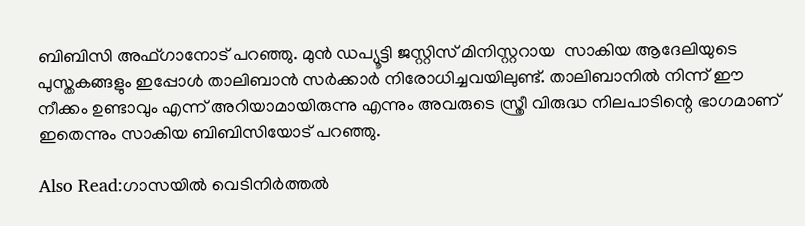ബിബിസി അഫ്ഗാനോട് പറഞ്ഞു. മുൻ ഡപ്യൂട്ടി ജസ്റ്റിസ് മിനിസ്റ്ററായ  സാകിയ ആദേലിയുടെ പുസ്തകങ്ങളും ഇപ്പോൾ താലിബാൻ സർക്കാർ നിരോധിച്ചവയിലുണ്ട്. താലിബാനിൽ നിന്ന് ഈ നീക്കം ഉണ്ടാവും എന്ന് അറിയാമായിരുന്നു എന്നും അവരുടെ സ്ത്രീ വിരുദ്ധ നിലപാടിന്റെ ഭാഗമാണ് ഇതെന്നും സാകിയ ബിബിസിയോട് പറഞ്ഞു.

Also Read:ഗാസയിൽ വെടിനിർത്തൽ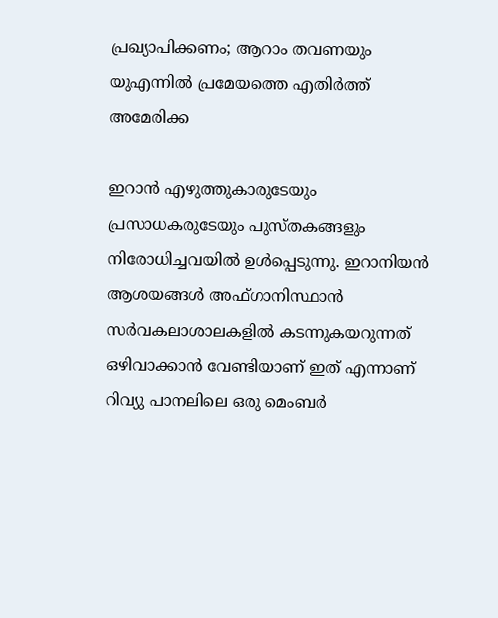പ്രഖ്യാപിക്കണം; ആറാം തവണയും യുഎന്നിൽ പ്രമേയത്തെ എതിർത്ത് അമേരിക്ക

ഇറാൻ എഴുത്തുകാരുടേയും പ്രസാധകരുടേയും പുസ്തകങ്ങളും നിരോധിച്ചവയിൽ ഉൾപ്പെടുന്നു. ഇറാനിയൻ ആശയങ്ങൾ അഫ്ഗാനിസ്ഥാൻ സർവകലാശാലകളിൽ കടന്നുകയറുന്നത് ഒഴിവാക്കാൻ വേണ്ടിയാണ് ഇത് എന്നാണ് റിവ്യു പാനലിലെ ഒരു മെംബർ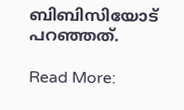ബിബിസിയോട് പറഞ്ഞത്.

Read More: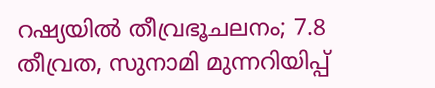റഷ്യയില്‍ തീവ്രഭൂചലനം; 7.8 തീവ്രത, സുനാമി മുന്നറിയിപ്പ്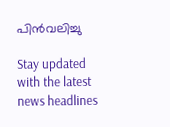പിന്‍വലിച്ചു

Stay updated with the latest news headlines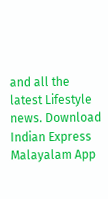and all the latest Lifestyle news. Download Indian Express Malayalam App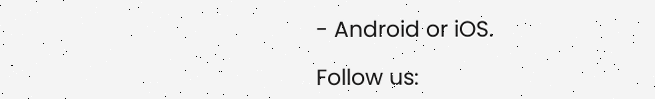- Android or iOS.

Follow us: